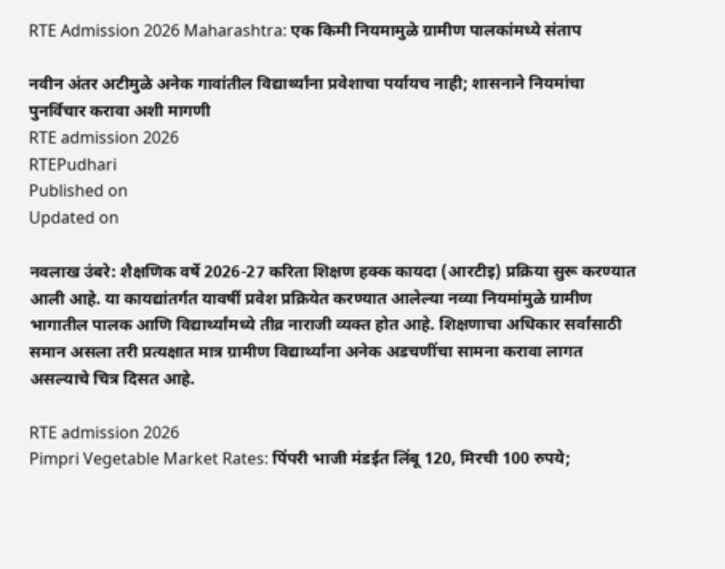RTE Admission 2026 Maharashtra: एक किमी नियमामुळे ग्रामीण पालकांमध्ये संताप

नवीन अंतर अटीमुळे अनेक गावांतील विद्यार्थ्यांना प्रवेशाचा पर्यायच नाही; शासनाने नियमांचा पुनर्विचार करावा अशी मागणी
RTE admission 2026
RTEPudhari
Published on
Updated on

नवलाख उंबरे: शैक्षणिक वर्षे 2026-27 करिता शिक्षण हक्क कायदा (आरटीइ) प्रक्रिया सुरू करण्यात आली आहे. या कायद्यांतर्गत यावर्षी प्रवेश प्रक्रियेत करण्यात आलेल्या नव्या नियमांमुळे ग्रामीण भागातील पालक आणि विद्यार्थ्यांमध्ये तीव्र नाराजी व्यक्त होत आहे. शिक्षणाचा अधिकार सर्वांसाठी समान असला तरी प्रत्यक्षात मात्र ग्रामीण विद्यार्थ्यांना अनेक अडचणींचा सामना करावा लागत असल्याचे चित्र दिसत आहे.

RTE admission 2026
Pimpri Vegetable Market Rates: पिंपरी भाजी मंडईत लिंबू 120, मिरची 100 रुपये;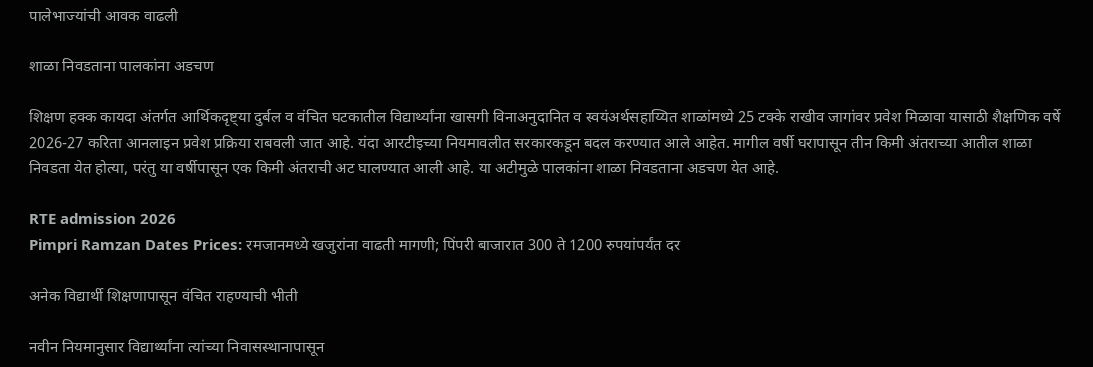पालेभाज्यांची आवक वाढली

शाळा निवडताना पालकांना अडचण

शिक्षण हक्क कायदा अंतर्गत आर्थिकदृष्ट्या दुर्बल व वंचित घटकातील विद्यार्थ्यांना खासगी विनाअनुदानित व स्वयंअर्थसहाय्यित शाळांमध्ये 25 टक्के राखीव जागांवर प्रवेश मिळावा यासाठी शैक्षणिक वर्षे 2026-27 करिता आनलाइन प्रवेश प्रक्रिया राबवली जात आहे. यंदा आरटीइच्या नियमावलीत सरकारकडून बदल करण्यात आले आहेत. मागील वर्षी घरापासून तीन किमी अंतराच्या आतील शाळा निवडता येत होत्या, परंतु या वर्षीपासून एक किमी अंतराची अट घालण्यात आली आहे. या अटीमुळे पालकांना शाळा निवडताना अडचण येत आहे.

RTE admission 2026
Pimpri Ramzan Dates Prices: रमजानमध्ये खजुरांना वाढती मागणी; पिंपरी बाजारात 300 ते 1200 रुपयांपर्यंत दर

अनेक विद्यार्थी शिक्षणापासून वंचित राहण्याची भीती

नवीन नियमानुसार विद्यार्थ्यांना त्यांच्या निवासस्थानापासून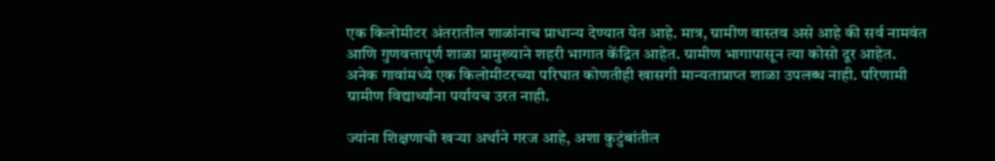एक किलोमीटर अंतरातील शाळांनाच प्राधान्य देण्यात येत आहे. मात्र, ग्रामीण वास्तव असे आहे की सर्व नामवंत आणि गुणवत्तापूर्ण शाळा प्रामुख्याने शहरी भागात केंद्रित आहेत. ग्रामीण भागापासून त्या कोसो दूर आहेत. अनेक गावांमध्ये एक किलोमीटरच्या परिघात कोणतीही खासगी मान्यताप्राप्त शाळा उपलब्ध नाही. परिणामी ग्रामीण विद्यार्थ्यांना पर्यायच उरत नाही.

ज्यांना शिक्षणाची खऱ्या अर्थाने गरज आहे, अशा कुटुंबांतील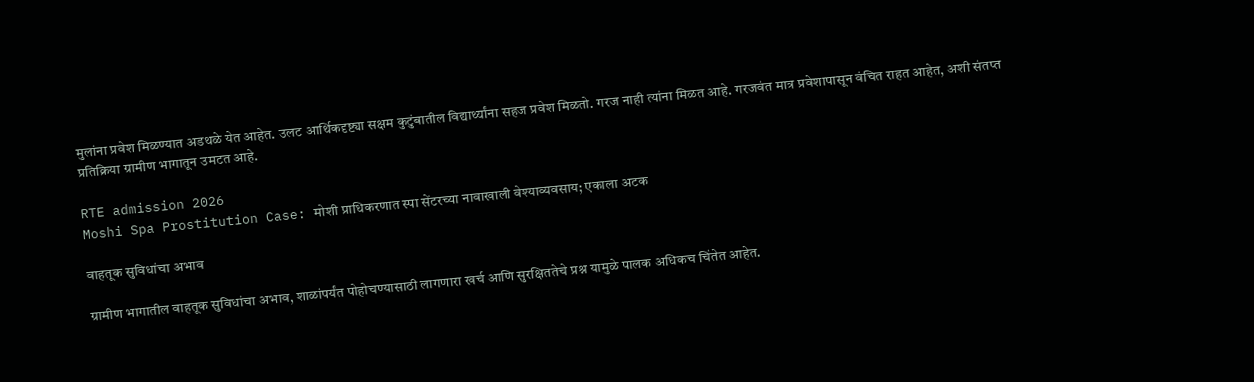मुलांना प्रवेश मिळण्यात अडथळे येत आहेत. उलट आर्थिकदृष्ट्या सक्षम कुटुंबातील विद्यार्थ्यांना सहज प्रवेश मिळतो. गरज नाही त्यांना मिळत आहे. गरजवंत मात्र प्रवेशापासून वंचित राहत आहेत, अशी संतप्त प्रतिक्रिया ग्रामीण भागातून उमटत आहे.

RTE admission 2026
Moshi Spa Prostitution Case: मोशी प्राधिकरणात स्पा सेंटरच्या नावाखाली वेश्याव्यवसाय; एकाला अटक

वाहतूक सुविधांचा अभाव

ग्रामीण भागातील वाहतूक सुविधांचा अभाव, शाळांपर्यंत पोहोचण्यासाठी लागणारा खर्च आणि सुरक्षिततेचे प्रश्न यामुळे पालक अधिकच चिंतेत आहेत.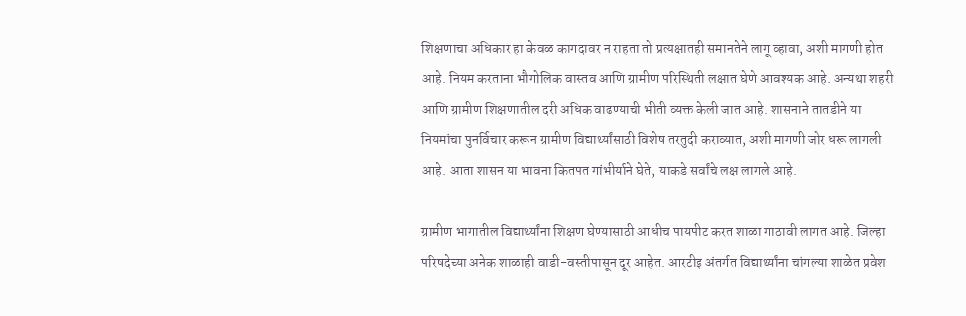शिक्षणाचा अधिकार हा केवळ कागदावर न राहता तो प्रत्यक्षातही समानतेने लागू व्हावा, अशी मागणी होत आहे. नियम करताना भौगोलिक वास्तव आणि ग्रामीण परिस्थिती लक्षात घेणे आवश्यक आहे. अन्यथा शहरी आणि ग्रामीण शिक्षणातील दरी अधिक वाढण्याची भीती व्यक्त केली जात आहे. शासनाने तातडीने या नियमांचा पुनर्विचार करून ग्रामीण विद्यार्थ्यांसाठी विशेष तरतुदी कराव्यात, अशी मागणी जोर धरू लागली आहे. आता शासन या भावना कितपत गांभीर्याने घेते, याकडे सर्वांचे लक्ष लागले आहे.

ग्रामीण भागातील विद्यार्थ्यांना शिक्षण घेण्यासाठी आधीच पायपीट करत शाळा गाठावी लागत आहे. जिल्हा परिषदेच्या अनेक शाळाही वाडी-वस्तीपासून दूर आहेत. आरटीइ अंतर्गत विद्यार्थ्यांना चांगल्या शाळेत प्रवेश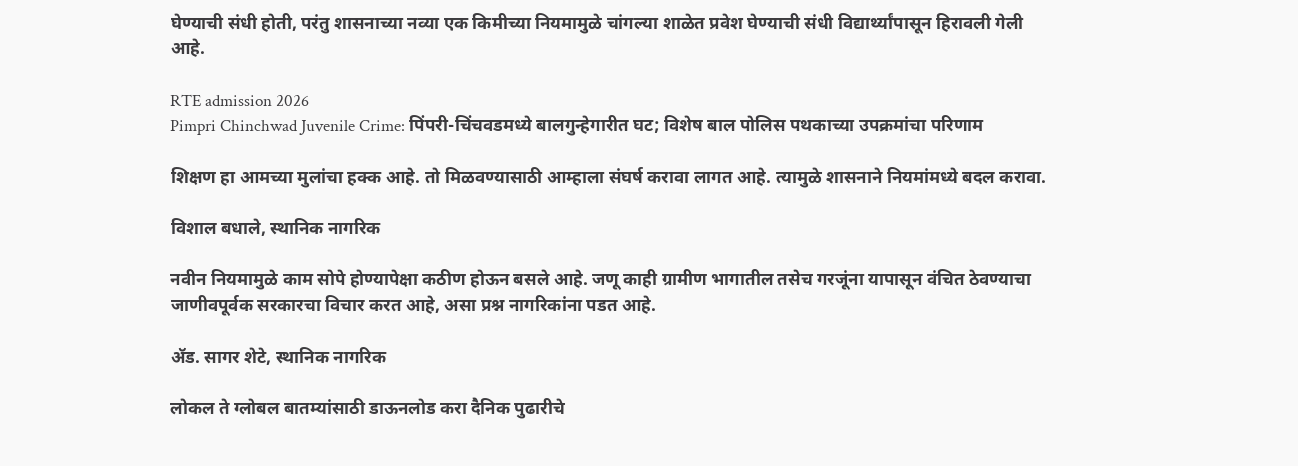घेण्याची संधी होती, परंतु शासनाच्या नव्या एक किमीच्या नियमामुळे चांगल्या शाळेत प्रवेश घेण्याची संधी विद्यार्थ्यांपासून हिरावली गेली आहे.

RTE admission 2026
Pimpri Chinchwad Juvenile Crime: पिंपरी-चिंचवडमध्ये बालगुन्हेगारीत घट; विशेष बाल पोलिस पथकाच्या उपक्रमांचा परिणाम

शिक्षण हा आमच्या मुलांचा हक्क आहे. तो मिळवण्यासाठी आम्हाला संघर्ष करावा लागत आहे. त्यामुळे शासनाने नियमांमध्ये बदल करावा.

विशाल बधाले, स्थानिक नागरिक

नवीन नियमामुळे काम सोपे होण्यापेक्षा कठीण होऊन बसले आहे. जणू काही ग्रामीण भागातील तसेच गरजूंना यापासून वंचित ठेवण्याचा जाणीवपूर्वक सरकारचा विचार करत आहे, असा प्रश्न नागरिकांना पडत आहे.

ॲड. सागर शेटे, स्थानिक नागरिक

लोकल ते ग्लोबल बातम्यांसाठी डाऊनलोड करा दैनिक पुढारीचे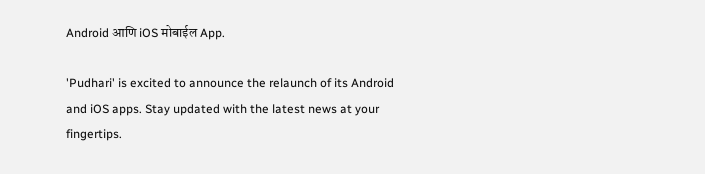Android आणि iOS मोबाईल App.

'Pudhari' is excited to announce the relaunch of its Android and iOS apps. Stay updated with the latest news at your fingertips.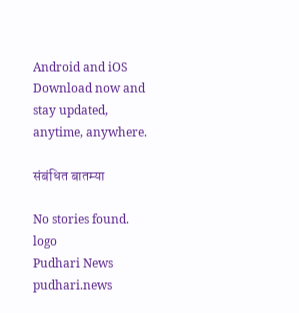Android and iOS Download now and stay updated, anytime, anywhere.

संबंधित बातम्या

No stories found.
logo
Pudhari News
pudhari.news